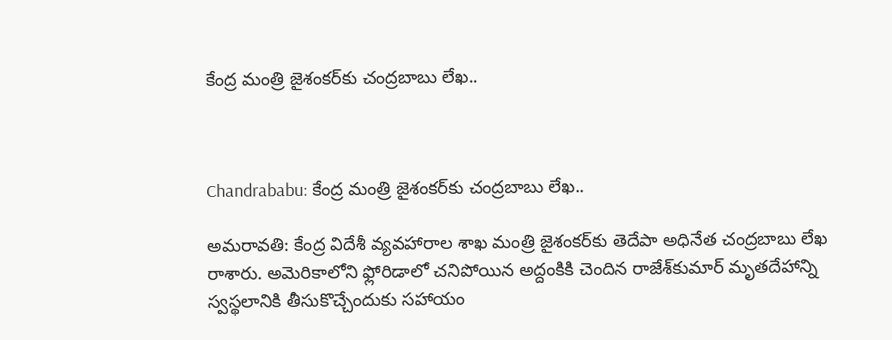కేంద్ర మంత్రి జైశంకర్‌కు చంద్రబాబు లేఖ..



Chandrababu: కేంద్ర మంత్రి జైశంకర్‌కు చంద్రబాబు లేఖ..

అమరావతి: కేంద్ర విదేశీ వ్యవహారాల శాఖ మంత్రి జైశంకర్‌కు తెదేపా అధినేత చంద్రబాబు లేఖ రాశారు. అమెరికాలోని ఫ్లోరిడాలో చనిపోయిన అద్దంకికి చెందిన రాజేశ్‌కుమార్ మృతదేహాన్ని స్వస్థలానికి తీసుకొచ్చేందుకు సహాయం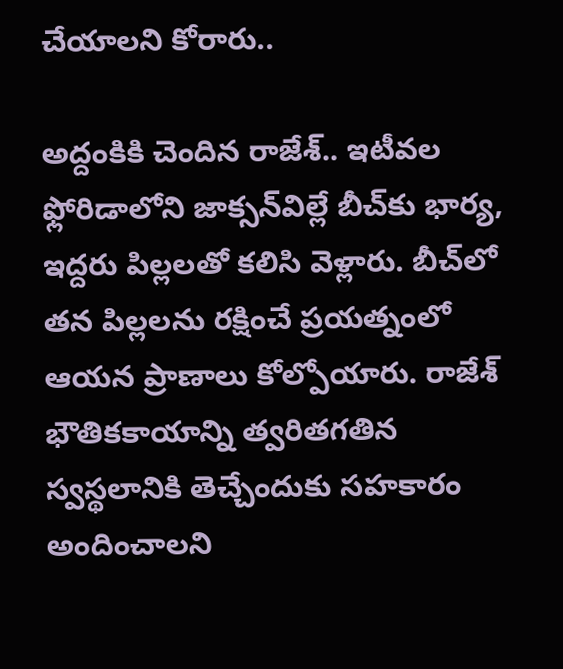చేయాలని కోరారు..

అద్దంకికి చెందిన రాజేశ్‌.. ఇటీవల ఫ్లోరిడాలోని జాక్సన్‌విల్లే బీచ్‌కు భార్య, ఇద్దరు పిల్లలతో కలిసి వెళ్లారు. బీచ్‌లో తన పిల్లలను రక్షించే ప్రయత్నంలో ఆయన ప్రాణాలు కోల్పోయారు. రాజేశ్‌ భౌతికకాయాన్ని త్వరితగతిన స్వస్థలానికి తెచ్చేందుకు సహకారం అందించాలని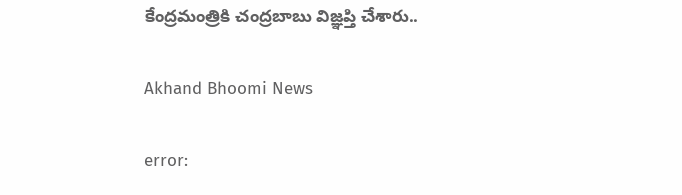కేంద్రమంత్రికి చంద్రబాబు విజ్ఞప్తి చేశారు..

Akhand Bhoomi News

error: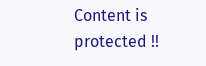Content is protected !!